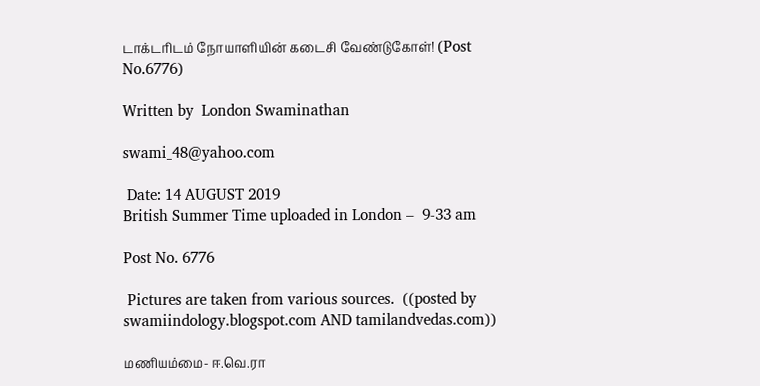டாக்டரிடம் நோயாளியின் கடைசி வேண்டுகோள்! (Post No.6776)

Written by  London Swaminathan

swami_48@yahoo.com

 Date: 14 AUGUST 2019
British Summer Time uploaded in London –  9-33 am

Post No. 6776

 Pictures are taken from various sources.  ((posted by swamiindology.blogspot.com AND tamilandvedas.com))

மணியம்மை- ஈ.வெ.ரா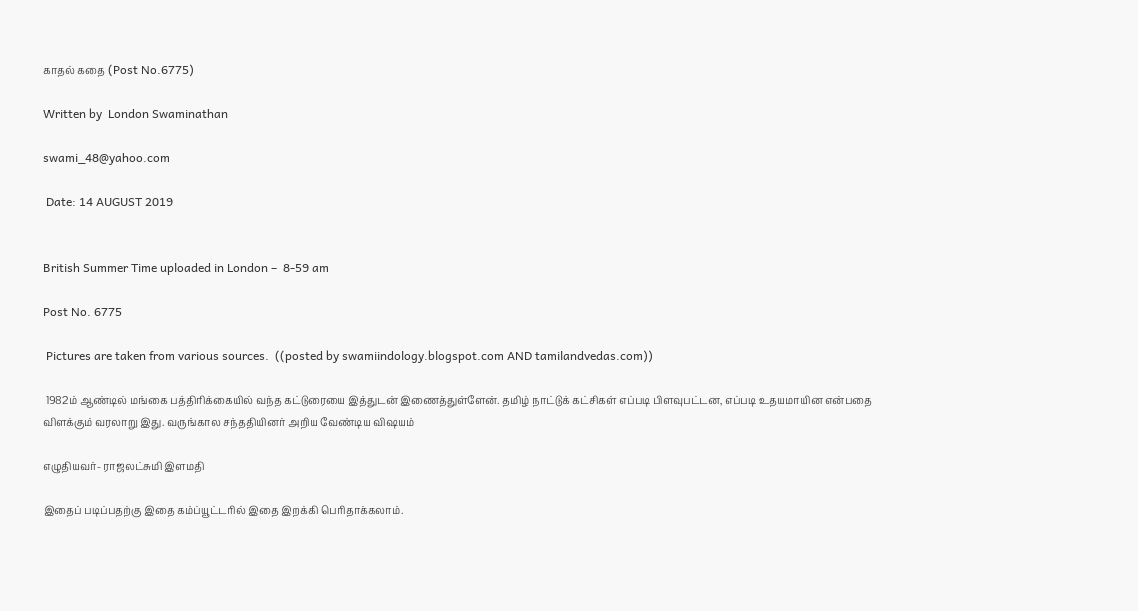காதல் கதை (Post No.6775)

Written by  London Swaminathan

swami_48@yahoo.com

 Date: 14 AUGUST 2019


British Summer Time uploaded in London –  8-59 am

Post No. 6775

 Pictures are taken from various sources.  ((posted by swamiindology.blogspot.com AND tamilandvedas.com))

 1982ம் ஆண்டில் மங்கை பத்திரிக்கையில் வந்த கட்டுரையை இத்துடன் இணைத்துள்ளேன். தமிழ் நாட்டுக் கட்சிகள் எப்படி பிளவுபட்டன, எப்படி உதயமாயின என்பதை விளக்கும் வரலாறு இது. வருங்கால சந்ததியினர் அறிய வேண்டிய விஷயம்

எழுதியவர்- ராஜலட்சுமி இளமதி

இதைப் படிப்பதற்கு இதை கம்ப்யூட்டரில் இதை இறக்கி பெரிதாக்கலாம்.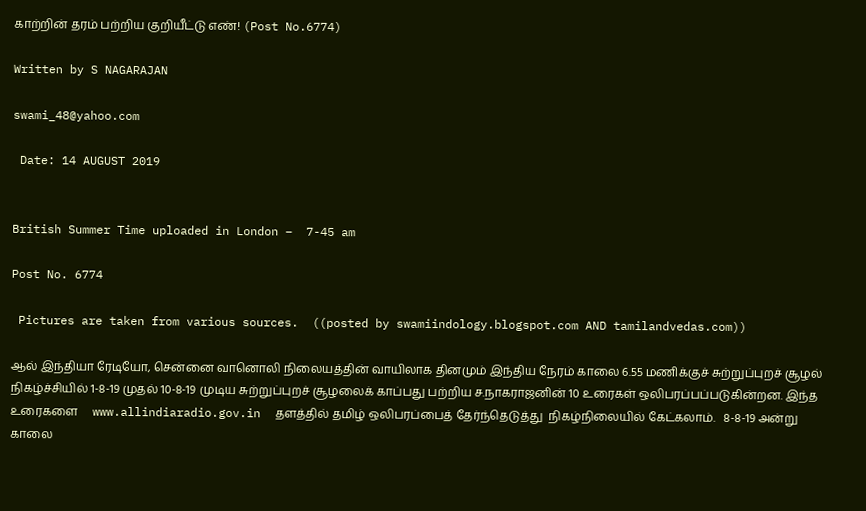காற்றின் தரம் பற்றிய குறியீட்டு எண்! (Post No.6774)

Written by S NAGARAJAN

swami_48@yahoo.com

 Date: 14 AUGUST 2019


British Summer Time uploaded in London –  7-45 am

Post No. 6774

 Pictures are taken from various sources.  ((posted by swamiindology.blogspot.com AND tamilandvedas.com))

ஆல் இந்தியா ரேடியோ, சென்னை வானொலி நிலையத்தின் வாயிலாக தினமும் இந்திய நேரம் காலை 6.55 மணிக்குச் சுற்றுப்புறச் சூழல் நிகழ்ச்சியில் 1-8-19 முதல் 10-8-19 முடிய சுற்றுப்புறச் சூழலைக் காப்பது பற்றிய ச.நாகராஜனின் 10 உரைகள் ஒலிபரப்பப்படுகின்றன. இந்த உரைகளை     www.allindiaradio.gov.in  தளத்தில் தமிழ் ஒலிபரப்பைத் தேர்ந்தெடுத்து  நிகழ்நிலையில் கேட்கலாம்.   8-8-19 அன்று காலை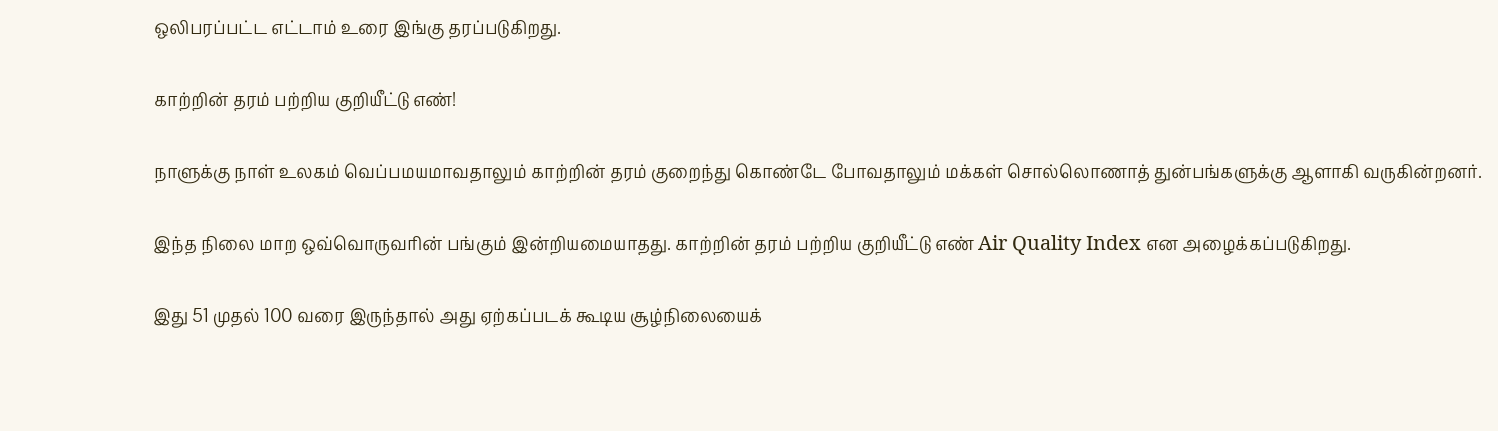ஒலிபரப்பட்ட எட்டாம் உரை இங்கு தரப்படுகிறது.

காற்றின் தரம் பற்றிய குறியீட்டு எண்!

நாளுக்கு நாள் உலகம் வெப்பமயமாவதாலும் காற்றின் தரம் குறைந்து கொண்டே போவதாலும் மக்கள் சொல்லொணாத் துன்பங்களுக்கு ஆளாகி வருகின்றனர்.

இந்த நிலை மாற ஒவ்வொருவரின் பங்கும் இன்றியமையாதது. காற்றின் தரம் பற்றிய குறியீட்டு எண் Air Quality Index என அழைக்கப்படுகிறது.

இது 51 முதல் 100 வரை இருந்தால் அது ஏற்கப்படக் கூடிய சூழ்நிலையைக்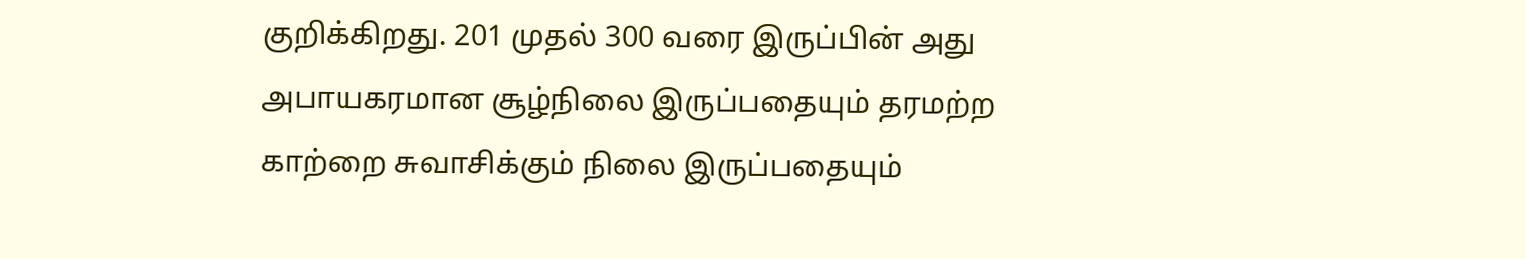குறிக்கிறது. 201 முதல் 300 வரை இருப்பின் அது அபாயகரமான சூழ்நிலை இருப்பதையும் தரமற்ற காற்றை சுவாசிக்கும் நிலை இருப்பதையும்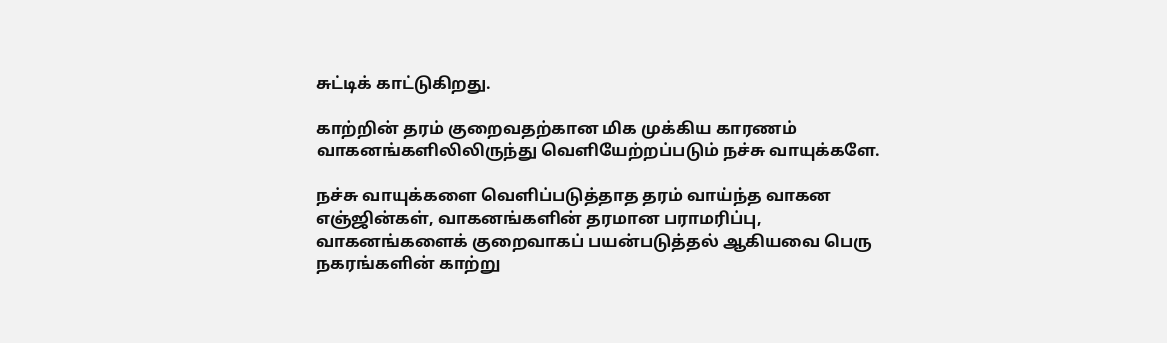சுட்டிக் காட்டுகிறது.

காற்றின் தரம் குறைவதற்கான மிக முக்கிய காரணம் வாகனங்களிலிலிருந்து வெளியேற்றப்படும் நச்சு வாயுக்களே.

நச்சு வாயுக்களை வெளிப்படுத்தாத தரம் வாய்ந்த வாகன எஞ்ஜின்கள், வாகனங்களின் தரமான பராமரிப்பு, வாகனங்களைக் குறைவாகப் பயன்படுத்தல் ஆகியவை பெரு நகரங்களின் காற்று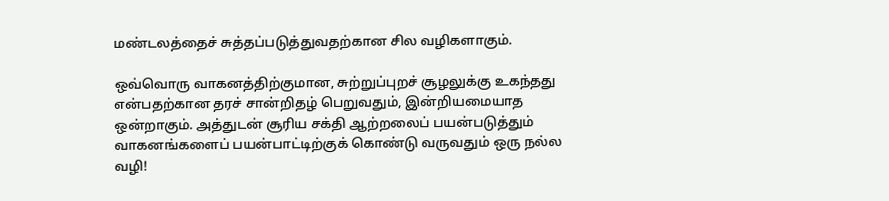மண்டலத்தைச் சுத்தப்படுத்துவதற்கான சில வழிகளாகும்.

ஒவ்வொரு வாகனத்திற்குமான, சுற்றுப்புறச் சூழலுக்கு உகந்தது என்பதற்கான தரச் சான்றிதழ் பெறுவதும், இன்றியமையாத ஒன்றாகும். அத்துடன் சூரிய சக்தி ஆற்றலைப் பயன்படுத்தும் வாகனங்களைப் பயன்பாட்டிற்குக் கொண்டு வருவதும் ஒரு நல்ல வழி!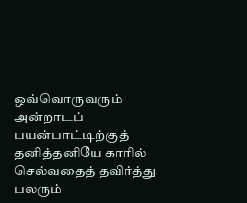ஒவ்வொருவரும் அன்றாடப் பயன்பாட்டிற்குத் தனித்தனியே காரில் செல்வதைத் தவிர்த்து பலரும்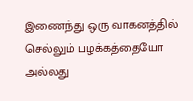இணைந்து ஒரு வாகனத்தில் செல்லும் பழக்கத்தையோ அல்லது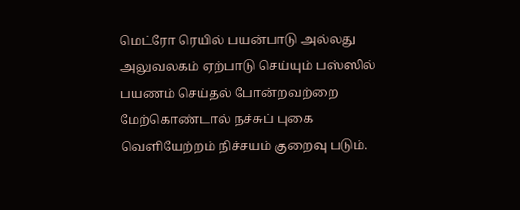மெட்ரோ ரெயில் பயன்பாடு அல்லது அலுவலகம் ஏற்பாடு செய்யும் பஸ்ஸில் பயணம் செய்தல் போன்றவற்றை மேற்கொண்டால் நச்சுப் புகை வெளியேற்றம் நிச்சயம் குறைவு படும்.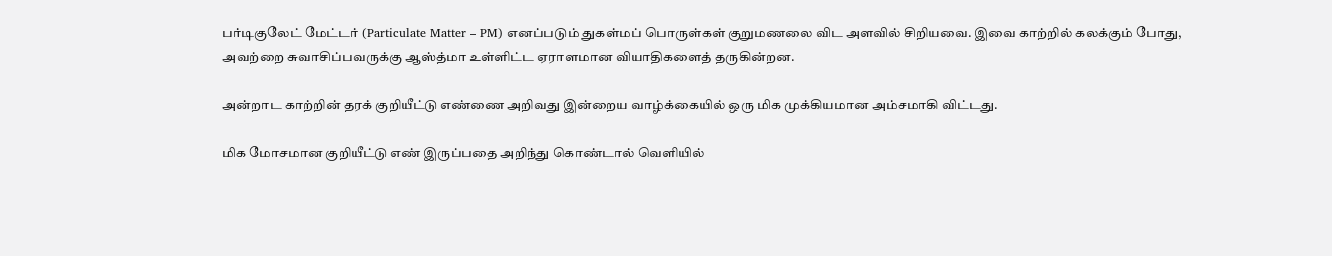பர்டிகுலேட் மேட்டர் (Particulate Matter – PM) எனப்படும் துகள்மப் பொருள்கள் குறுமணலை விட அளவில் சிறியவை. இவை காற்றில் கலக்கும் போது, அவற்றை சுவாசிப்பவருக்கு ஆஸ்த்மா உள்ளிட்ட ஏராளமான வியாதிகளைத் தருகின்றன.

அன்றாட காற்றின் தரக் குறியீட்டு எண்ணை அறிவது இன்றைய வாழ்க்கையில் ஒரு மிக முக்கியமான அம்சமாகி விட்டது.

மிக மோசமான குறியீட்டு எண் இருப்பதை அறிந்து கொண்டால் வெளியில்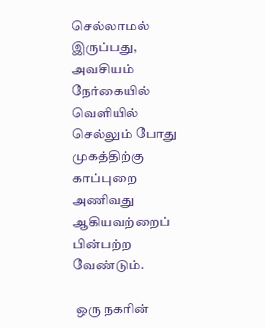செல்லாமல் இருப்பது, அவசியம் நேர்கையில் வெளியில் செல்லும் போது முகத்திற்கு காப்புறை அணிவது ஆகியவற்றைப் பின்பற்ற வேண்டும்.

 ஒரு நகரின்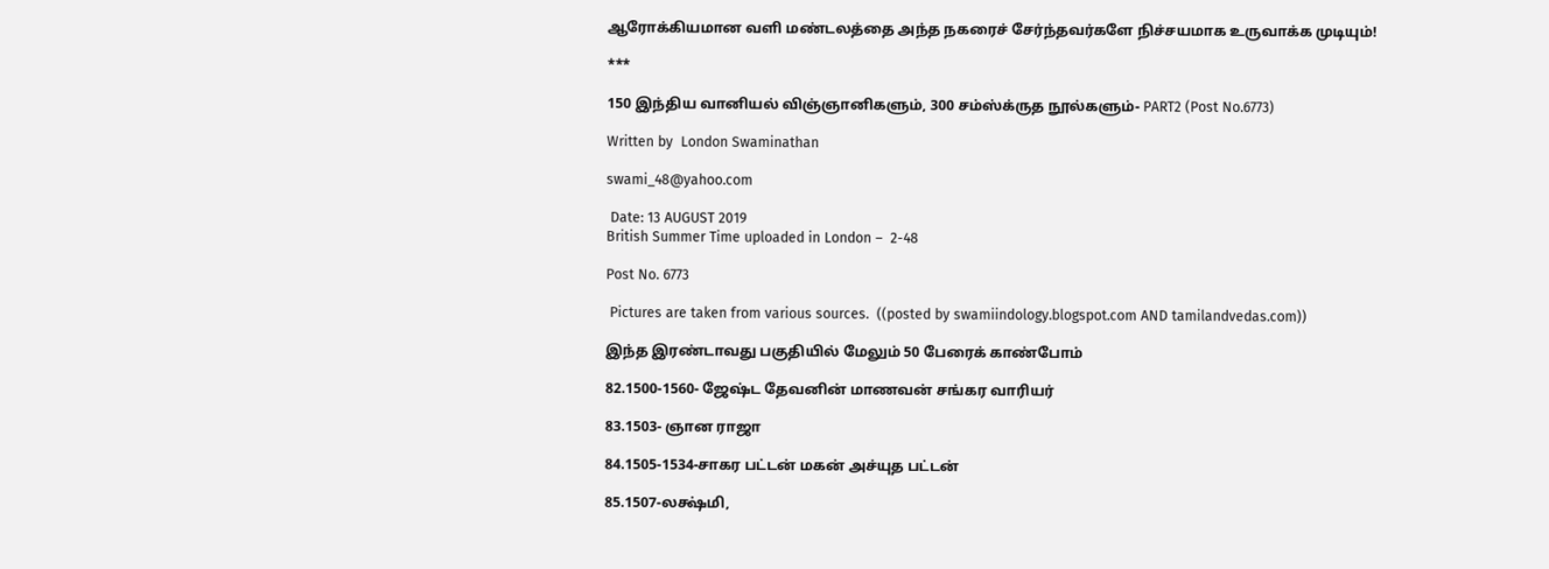ஆரோக்கியமான வளி மண்டலத்தை அந்த நகரைச் சேர்ந்தவர்களே நிச்சயமாக உருவாக்க முடியும்!

***

150 இந்திய வானியல் விஞ்ஞானிகளும், 300 சம்ஸ்க்ருத நூல்களும்- PART2 (Post No.6773)

Written by  London Swaminathan

swami_48@yahoo.com

 Date: 13 AUGUST 2019
British Summer Time uploaded in London –  2-48

Post No. 6773

 Pictures are taken from various sources.  ((posted by swamiindology.blogspot.com AND tamilandvedas.com))

இந்த இரண்டாவது பகுதியில் மேலும் 50 பேரைக் காண்போம்

82.1500-1560- ஜேஷ்ட தேவனின் மாணவன் சங்கர வாரியர்

83.1503- ஞான ராஜா

84.1505-1534-சாகர பட்டன் மகன் அச்யுத பட்டன்

85.1507-லக்ஷ்மி,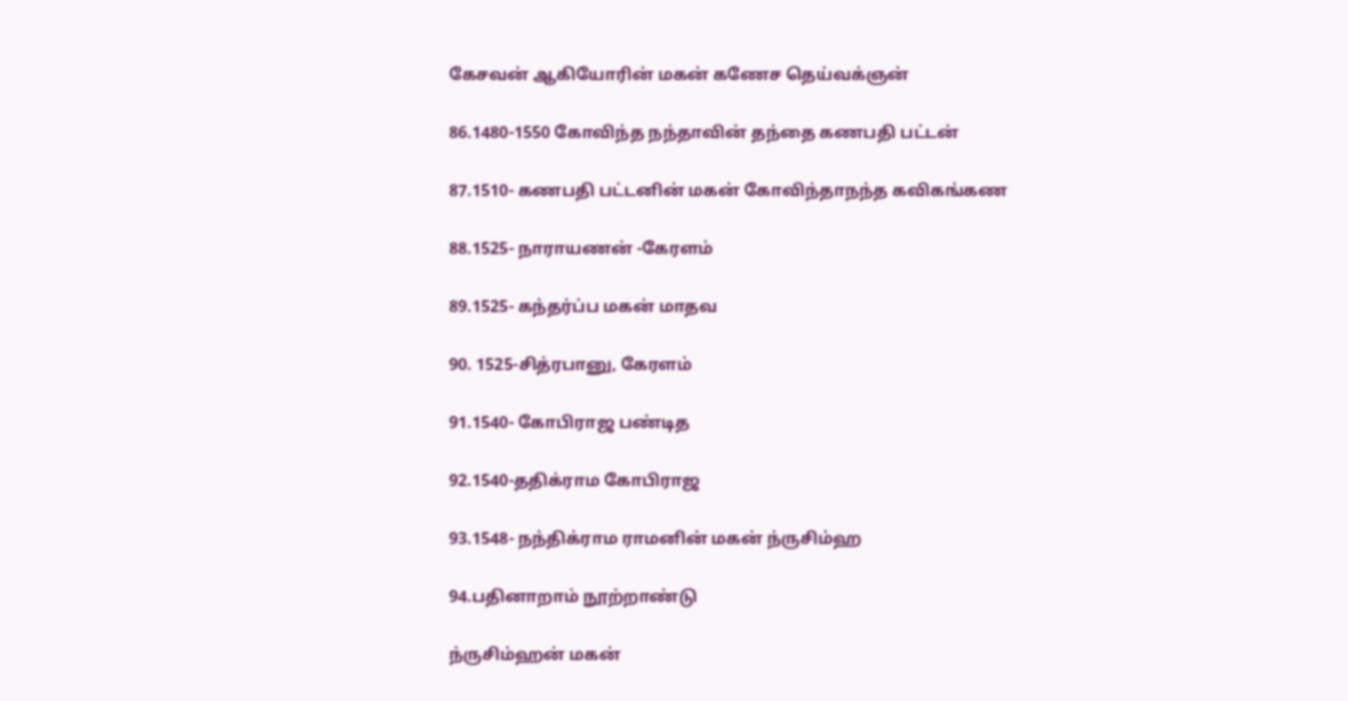கேசவன் ஆகியோரின் மகன் கணேச தெய்வக்ஞன்

86.1480-1550 கோவிந்த நந்தாவின் தந்தை கணபதி பட்டன்

87.1510- கணபதி பட்டனின் மகன் கோவிந்தாநந்த கவிகங்கண

88.1525- நாராயணன் -கேரளம்

89.1525- கந்தர்ப்ப மகன் மாதவ

90. 1525-சித்ரபானு, கேரளம்

91.1540- கோபிராஜ பண்டித

92.1540-ததிக்ராம கோபிராஜ

93.1548- நந்திக்ராம ராமனின் மகன் ந்ருசிம்ஹ

94.பதினாறாம் நூற்றாண்டு

ந்ருசிம்ஹன் மகன்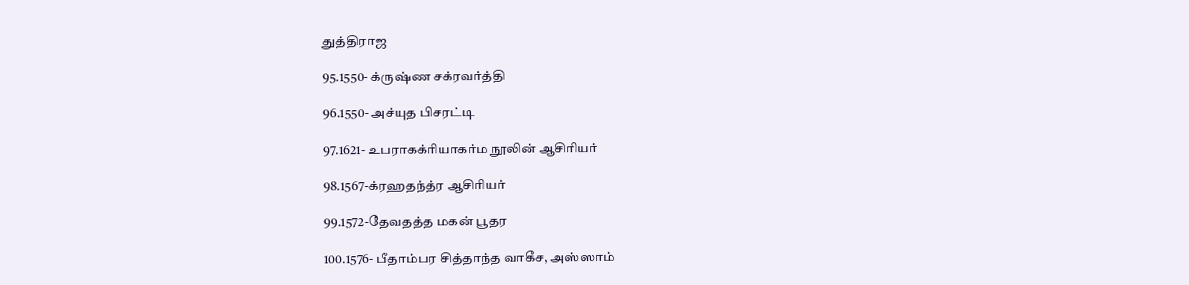துத்திராஜ

95.1550- க்ருஷ்ண சக்ரவர்த்தி

96.1550- அச்யுத பிசரட்டி

97.1621- உபராகக்ரியாகர்ம நூலின் ஆசிரியர்

98.1567-க்ரஹதந்த்ர ஆசிரியர்

99.1572-தேவதத்த மகன் பூதர

100.1576- பீதாம்பர சித்தாந்த வாகீச, அஸ்ஸாம்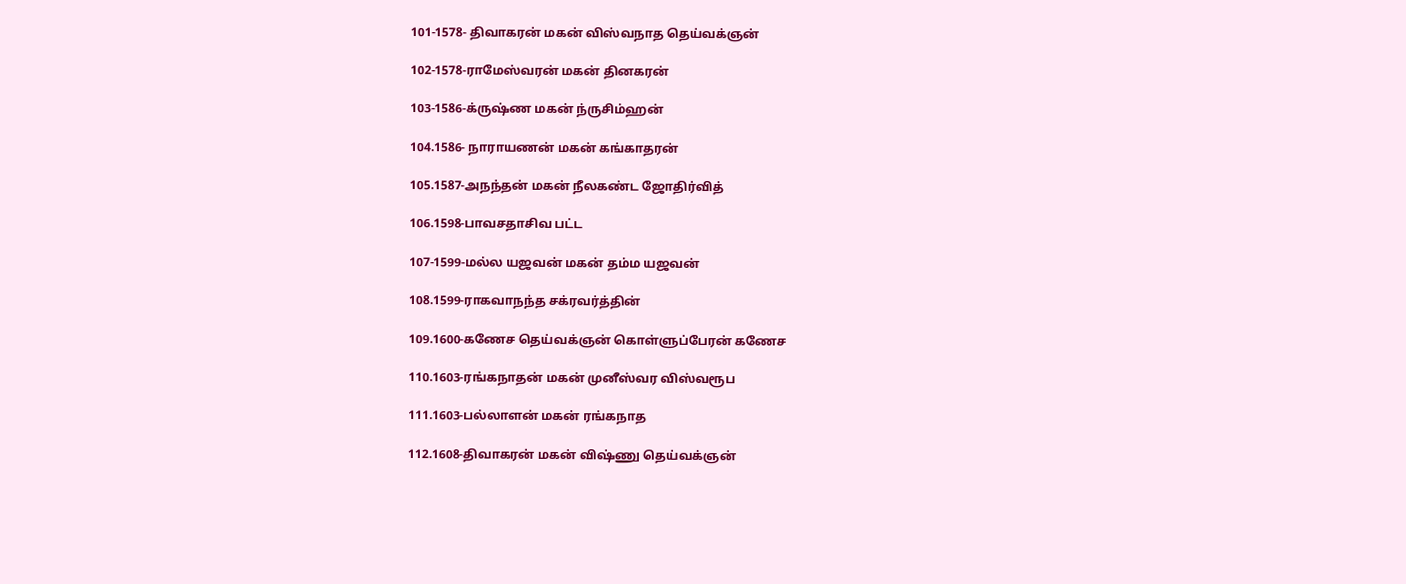101-1578- திவாகரன் மகன் விஸ்வநாத தெய்வக்ஞன்

102-1578-ராமேஸ்வரன் மகன் தினகரன்

103-1586-க்ருஷ்ண மகன் ந்ருசிம்ஹன்

104.1586- நாராயணன் மகன் கங்காதரன்

105.1587-அநந்தன் மகன் நீலகண்ட ஜோதிர்வித்

106.1598-பாவசதாசிவ பட்ட

107-1599-மல்ல யஜவன் மகன் தம்ம யஜவன்

108.1599-ராகவாநந்த சக்ரவர்த்தின்

109.1600-கணேச தெய்வக்ஞன் கொள்ளுப்பேரன் கணேச

110.1603-ரங்கநாதன் மகன் முனீஸ்வர விஸ்வரூப

111.1603-பல்லாளன் மகன் ரங்கநாத

112.1608-திவாகரன் மகன் விஷ்ணு தெய்வக்ஞன்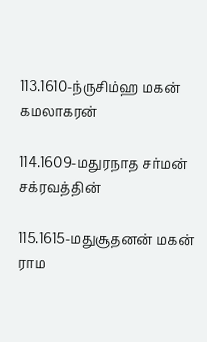113.1610-ந்ருசிம்ஹ மகன் கமலாகரன்

114.1609-மதுரநாத சர்மன் சக்ரவத்தின்

115.1615-மதுசூதனன் மகன் ராம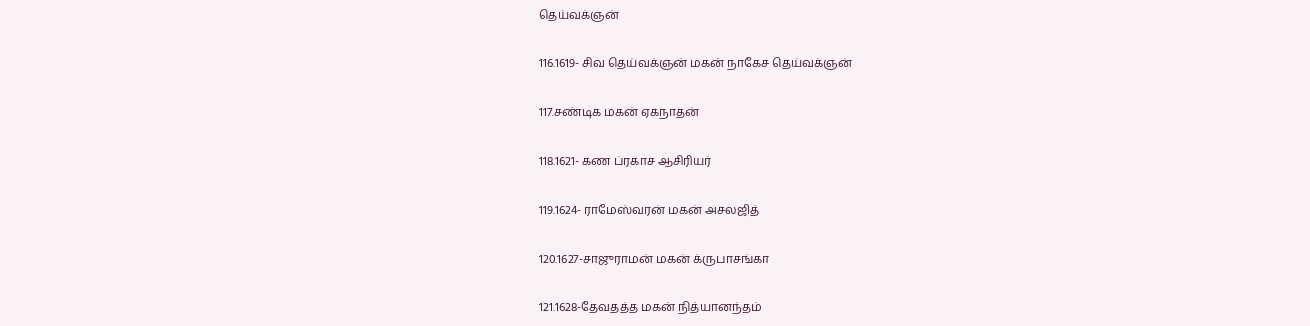தெய்வக்ஞன்

116.1619- சிவ தெய்வக்ஞன் மகன் நாகேச தெய்வக்ஞன்

117.சண்டிக மகன் ஏகநாதன்

118.1621- கண ப்ரகாச ஆசிரியர்

119.1624- ராமேஸ்வரன் மகன் அசலஜித்

120.1627-சாஜுராமன் மகன் க்ருபாசங்கா

121.1628-தேவதத்த மகன் நித்யானந்தம்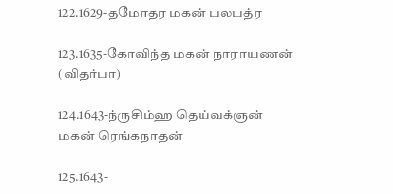122.1629-தமோதர மகன் பலபத்ர

123.1635-கோவிந்த மகன் நாராயணன் (விதர்பா)

124.1643-ந்ருசிம்ஹ தெய்வக்ஞன் மகன் ரெங்கநாதன்

125.1643-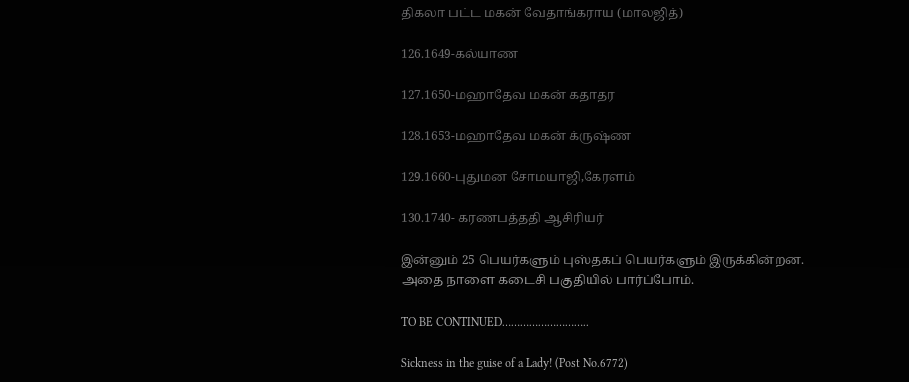திகலா பட்ட மகன் வேதாங்கராய (மாலஜித்)

126.1649-கல்யாண

127.1650-மஹாதேவ மகன் கதாதர

128.1653-மஹாதேவ மகன் க்ருஷ்ண

129.1660-புதுமன சோமயாஜி,கேரளம்

130.1740- கரணபத்ததி ஆசிரியர்

இன்னும் 25 பெயர்களும் புஸ்தகப் பெயர்களும் இருக்கின்றன. அதை நாளை கடைசி பகுதியில் பார்ப்போம்.

TO BE CONTINUED………………………..

Sickness in the guise of a Lady! (Post No.6772)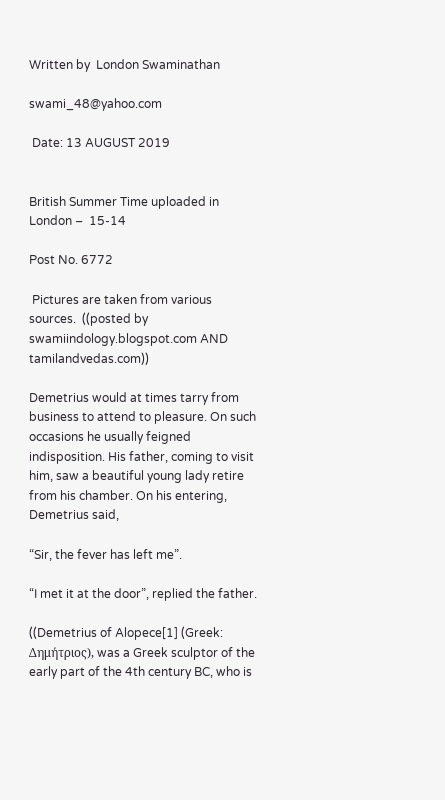Written by  London Swaminathan

swami_48@yahoo.com

 Date: 13 AUGUST 2019


British Summer Time uploaded in London –  15-14

Post No. 6772

 Pictures are taken from various sources.  ((posted by swamiindology.blogspot.com AND tamilandvedas.com))

Demetrius would at times tarry from business to attend to pleasure. On such occasions he usually feigned indisposition. His father, coming to visit him, saw a beautiful young lady retire from his chamber. On his entering, Demetrius said,

“Sir, the fever has left me”.

“I met it at the door”, replied the father.

((Demetrius of Alopece[1] (Greek: Δημήτριος), was a Greek sculptor of the early part of the 4th century BC, who is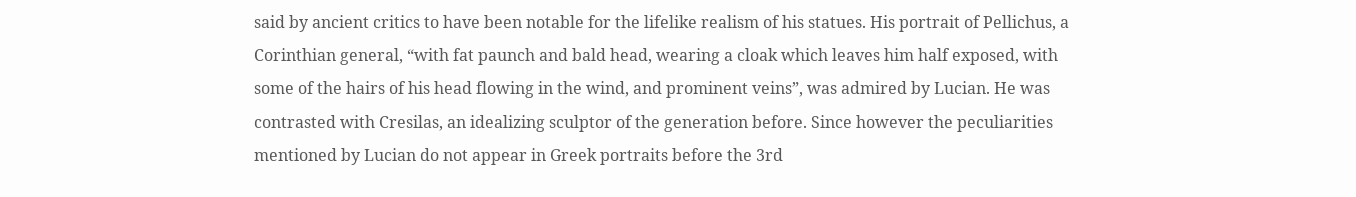said by ancient critics to have been notable for the lifelike realism of his statues. His portrait of Pellichus, a Corinthian general, “with fat paunch and bald head, wearing a cloak which leaves him half exposed, with some of the hairs of his head flowing in the wind, and prominent veins”, was admired by Lucian. He was contrasted with Cresilas, an idealizing sculptor of the generation before. Since however the peculiarities mentioned by Lucian do not appear in Greek portraits before the 3rd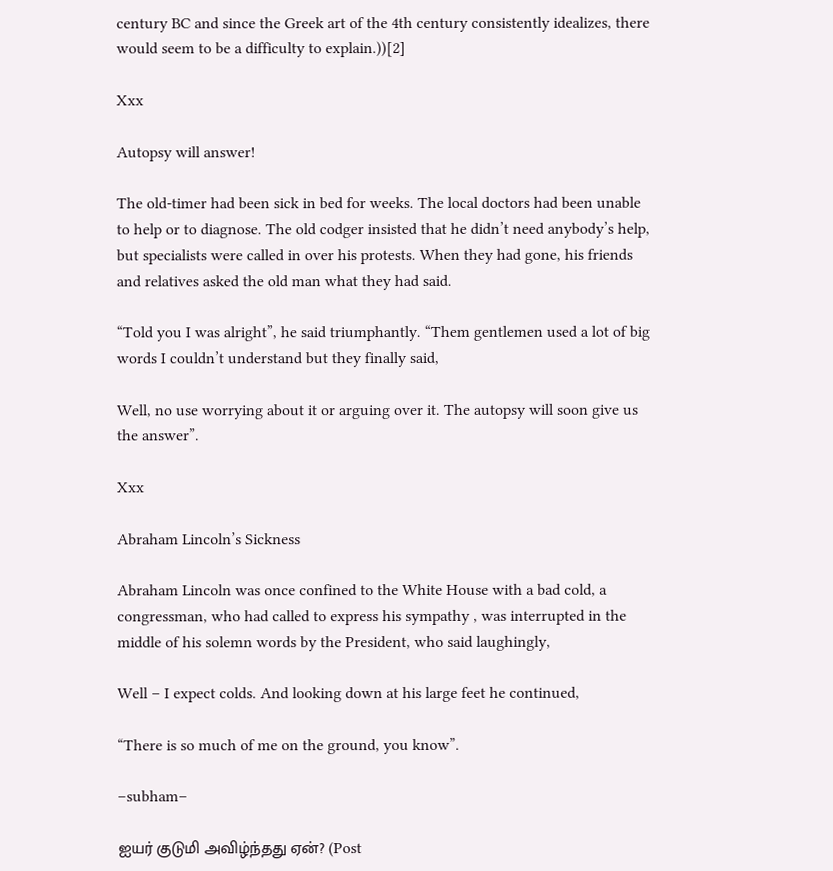century BC and since the Greek art of the 4th century consistently idealizes, there would seem to be a difficulty to explain.))[2]

Xxx

Autopsy will answer!

The old-timer had been sick in bed for weeks. The local doctors had been unable to help or to diagnose. The old codger insisted that he didn’t need anybody’s help, but specialists were called in over his protests. When they had gone, his friends and relatives asked the old man what they had said.

“Told you I was alright”, he said triumphantly. “Them gentlemen used a lot of big words I couldn’t understand but they finally said,

Well, no use worrying about it or arguing over it. The autopsy will soon give us the answer”.

Xxx

Abraham Lincoln’s Sickness

Abraham Lincoln was once confined to the White House with a bad cold, a congressman, who had called to express his sympathy , was interrupted in the middle of his solemn words by the President, who said laughingly,

Well – I expect colds. And looking down at his large feet he continued,

“There is so much of me on the ground, you know”.

–subham–

ஐயர் குடுமி அவிழ்ந்தது ஏன்? (Post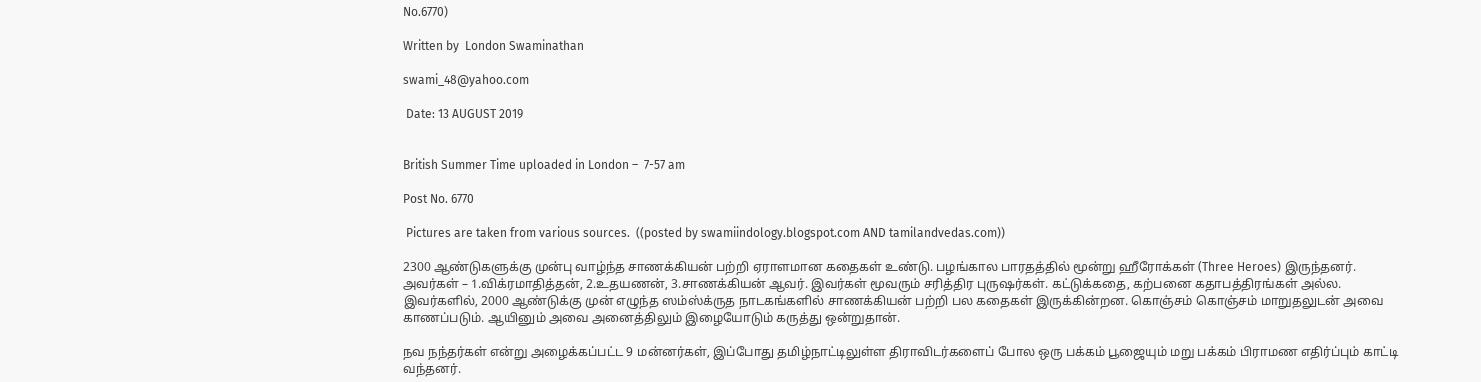No.6770)

Written by  London Swaminathan

swami_48@yahoo.com

 Date: 13 AUGUST 2019


British Summer Time uploaded in London –  7-57 am

Post No. 6770

 Pictures are taken from various sources.  ((posted by swamiindology.blogspot.com AND tamilandvedas.com))

2300 ஆண்டுகளுக்கு முன்பு வாழ்ந்த சாணக்கியன் பற்றி ஏராளமான கதைகள் உண்டு. பழங்கால பாரதத்தில் மூன்று ஹீரோக்கள் (Three Heroes) இருந்தனர். அவர்கள் – 1.விக்ரமாதித்தன், 2.உதயணன், 3.சாணக்கியன் ஆவர். இவர்கள் மூவரும் சரித்திர புருஷர்கள். கட்டுக்கதை, கற்பனை கதாபத்திரங்கள் அல்ல. இவர்களில், 2000 ஆண்டுக்கு முன் எழுந்த ஸம்ஸ்க்ருத நாடகங்களில் சாணக்கியன் பற்றி பல கதைகள் இருக்கின்றன. கொஞ்சம் கொஞ்சம் மாறுதலுடன் அவை காணப்படும். ஆயினும் அவை அனைத்திலும் இழையோடும் கருத்து ஒன்றுதான்.

நவ நந்தர்கள் என்று அழைக்கப்பட்ட 9 மன்னர்கள், இப்போது தமிழ்நாட்டிலுள்ள திராவிடர்களைப் போல ஒரு பக்கம் பூஜையும் மறு பக்கம் பிராமண எதிர்ப்பும் காட்டி வந்தனர்.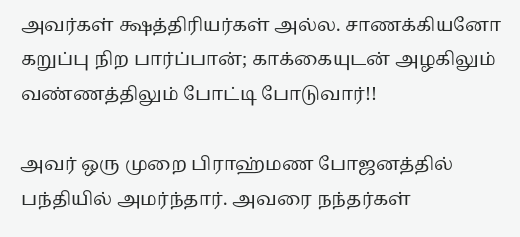அவர்கள் க்ஷத்திரியர்கள் அல்ல. சாணக்கியனோ கறுப்பு நிற பார்ப்பான்; காக்கையுடன் அழகிலும் வண்ணத்திலும் போட்டி போடுவார்!!

அவர் ஒரு முறை பிராஹ்மண போஜனத்தில் பந்தியில் அமர்ந்தார். அவரை நந்தர்கள்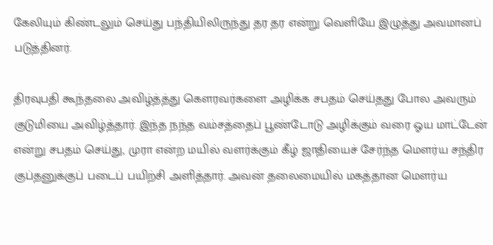கேலியும் கிண்டலும் செய்து பந்தியிலிருந்து தர தர என்று வெளியே இழுத்து அவமானப் படுத்தினர்.

திரவுபதி கூந்தலை அவிழ்த்த்து கௌரவர்களை அழிக்க சபதம் செய்தது போல அவரும் குடுமியை அவிழ்த்தார். இந்த நந்த வம்சத்தைப் பூண்டோடு அழிக்கும் வரை ஓய மாட்டேன் என்று சபதம் செய்து, முரா என்ற மயில் வளர்க்கும் கீழ் ஜாதியைச் சேர்ந்த மௌர்ய சந்திர குப்தனுக்குப் படைப் பயிற்சி அளித்தார். அவன் தலைமையில் மகத்தான மௌர்ய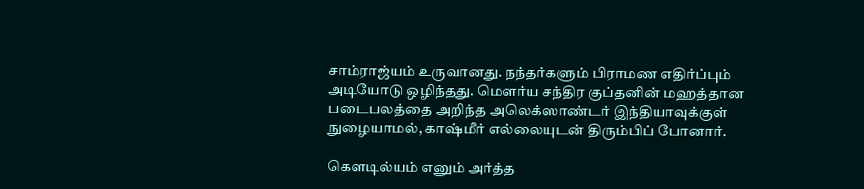சாம்ராஜ்யம் உருவானது. நந்தர்களும் பிராமண எதிர்ப்பும் அடியோடு ஒழிந்தது. மௌர்ய சந்திர குப்தனின் மஹத்தான படைபலத்தை அறிந்த அலெக்ஸாண்டர் இந்தியாவுக்குள் நுழையாமல், காஷ்மீர் எல்லையுடன் திரும்பிப் போனார்.

கௌடில்யம் எனும் அர்த்த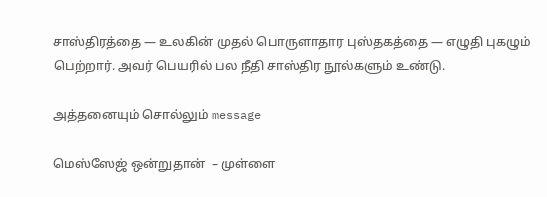சாஸ்திரத்தை — உலகின் முதல் பொருளாதார புஸ்தகத்தை — எழுதி புகழும் பெற்றார். அவர் பெயரில் பல நீதி சாஸ்திர நூல்களும் உண்டு.

அத்தனையும் சொல்லும் message

மெஸ்ஸேஜ் ஒன்றுதான்  – முள்ளை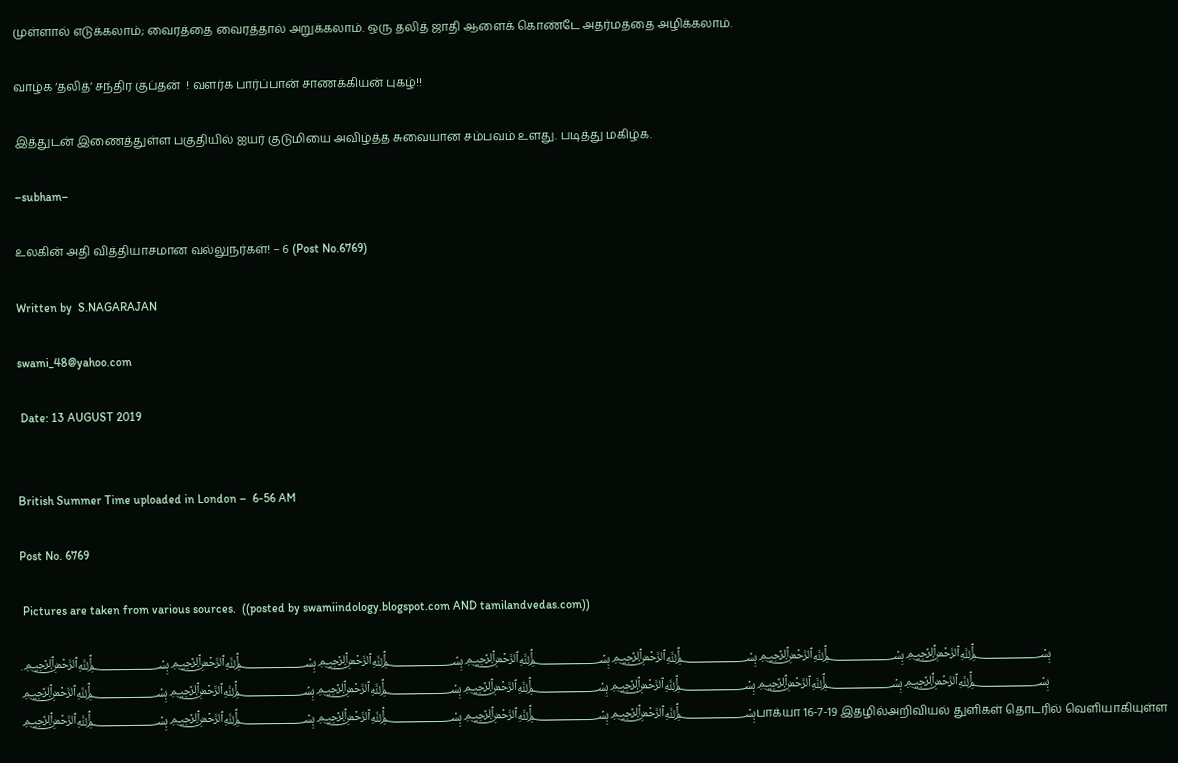முள்ளால் எடுக்கலாம்; வைரத்தை வைரத்தால் அறுக்கலாம். ஒரு தலித் ஜாதி ஆளைக் கொண்டே அதர்மத்தை அழிக்கலாம்.

வாழ்க ‘தலித்’ சந்திர குப்தன்  ! வளர்க பார்ப்பான் சாணக்கியன் புகழ்!!

இத்துடன் இணைத்துள்ள பகுதியில் ஐயர் குடுமியை அவிழ்த்த சுவையான சம்பவம் உளது. படித்து மகிழ்க.

–subham–

உலகின் அதி வித்தியாசமான வல்லுநர்கள்! – 6 (Post No.6769)

Written by  S.NAGARAJAN

swami_48@yahoo.com

 Date: 13 AUGUST 2019


British Summer Time uploaded in London –  6-56 AM

Post No. 6769

 Pictures are taken from various sources.  ((posted by swamiindology.blogspot.com AND tamilandvedas.com))

.﷽﷽﷽﷽﷽﷽﷽﷽﷽﷽﷽﷽﷽﷽﷽﷽﷽﷽﷽பாக்யா 16-7-19 இதழில்அறிவியல் துளிகள் தொடரில் வெளியாகியுள்ள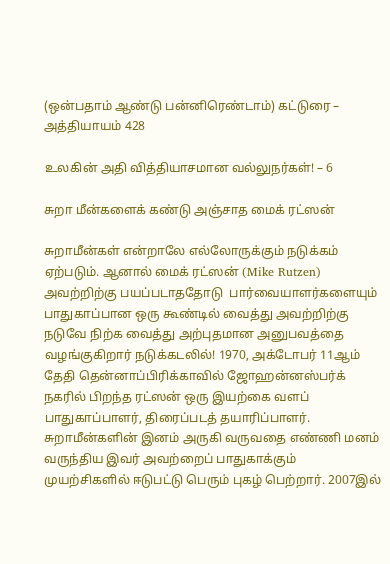(ஒன்பதாம் ஆண்டு பன்னிரெண்டாம்) கட்டுரை – அத்தியாயம் 428

உலகின் அதி வித்தியாசமான வல்லுநர்கள்! – 6

சுறா மீன்களைக் கண்டு அஞ்சாத மைக் ரட்ஸன்

சுறாமீன்கள் என்றாலே எல்லோருக்கும் நடுக்கம் ஏற்படும். ஆனால் மைக் ரட்ஸன் (Mike Rutzen) அவற்றிற்கு பயப்படாததோடு  பார்வையாளர்களையும் பாதுகாப்பான ஒரு கூண்டில் வைத்து அவற்றிற்கு நடுவே நிற்க வைத்து அற்புதமான அனுபவத்தை வழங்குகிறார் நடுக்கடலில்! 1970, அக்டோபர் 11ஆம் தேதி தென்னாப்பிரிக்காவில் ஜோஹன்னஸ்பர்க் நகரில் பிறந்த ரட்ஸன் ஒரு இயற்கை வளப் பாதுகாப்பாளர், திரைப்படத் தயாரிப்பாளர். சுறாமீன்களின் இனம் அருகி வருவதை எண்ணி மனம் வருந்திய இவர் அவற்றைப் பாதுகாக்கும் முயற்சிகளில் ஈடுபட்டு பெரும் புகழ் பெற்றார். 2007இல்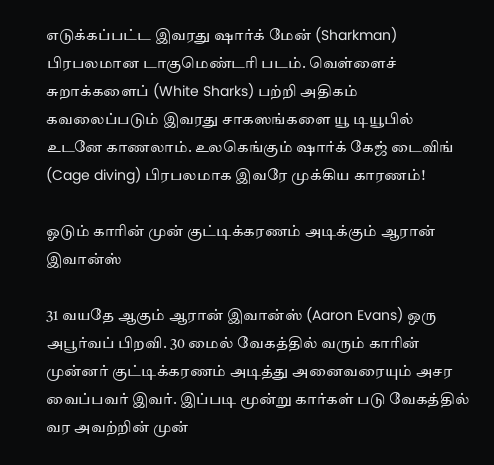எடுக்கப்பட்ட இவரது ஷார்க் மேன் (Sharkman) பிரபலமான டாகுமெண்டரி படம். வெள்ளைச் சுறாக்களைப் (White Sharks) பற்றி அதிகம் கவலைப்படும் இவரது சாகஸங்களை யூ டியூபில் உடனே காணலாம். உலகெங்கும் ஷார்க் கேஜ் டைவிங் (Cage diving) பிரபலமாக இவரே முக்கிய காரணம்!

ஓடும் காரின் முன் குட்டிக்கரணம் அடிக்கும் ஆரான் இவான்ஸ்

31 வயதே ஆகும் ஆரான் இவான்ஸ் (Aaron Evans) ஒரு அபூர்வப் பிறவி. 30 மைல் வேகத்தில் வரும் காரின் முன்னர் குட்டிக்கரணம் அடித்து அனைவரையும் அசர வைப்பவர் இவர். இப்படி மூன்று கார்கள் படு வேகத்தில் வர அவற்றின் முன்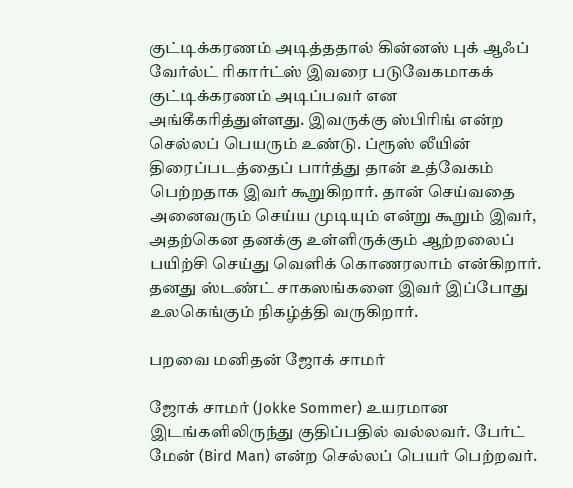குட்டிக்கரணம் அடித்ததால் கின்னஸ் புக் ஆஃப் வேர்ல்ட் ரிகார்ட்ஸ் இவரை படுவேகமாகக் குட்டிக்கரணம் அடிப்பவர் என அங்கீகரித்துள்ளது. இவருக்கு ஸ்பிரிங் என்ற செல்லப் பெயரும் உண்டு. ப்ரூஸ் லீயின் திரைப்படத்தைப் பார்த்து தான் உத்வேகம் பெற்றதாக இவர் கூறுகிறார். தான் செய்வதை அனைவரும் செய்ய முடியும் என்று கூறும் இவர், அதற்கென தனக்கு உள்ளிருக்கும் ஆற்றலைப் பயிற்சி செய்து வெளிக் கொணரலாம் என்கிறார். தனது ஸ்டண்ட் சாகஸங்களை இவர் இப்போது உலகெங்கும் நிகழ்த்தி வருகிறார்.

பறவை மனிதன் ஜோக் சாமர்

ஜோக் சாமர் (Jokke Sommer) உயரமான இடங்களிலிருந்து குதிப்பதில் வல்லவர். பேர்ட் மேன் (Bird Man) என்ற செல்லப் பெயர் பெற்றவர்.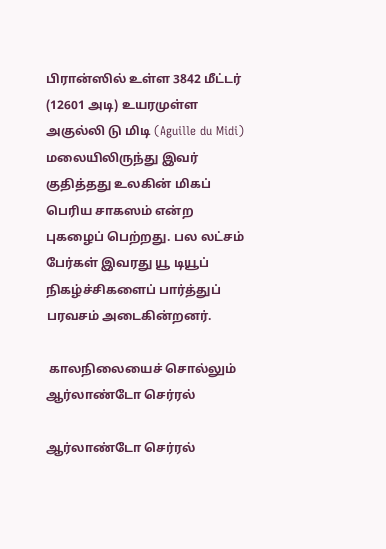பிரான்ஸில் உள்ள 3842 மீட்டர் (12601 அடி) உயரமுள்ள அகுல்லி டு மிடி (Aguille du Midi) மலையிலிருந்து இவர் குதித்தது உலகின் மிகப் பெரிய சாகஸம் என்ற புகழைப் பெற்றது. பல லட்சம் பேர்கள் இவரது யூ டியூப் நிகழ்ச்சிகளைப் பார்த்துப் பரவசம் அடைகின்றனர்.

 காலநிலையைச் சொல்லும் ஆர்லாண்டோ செர்ரல்

ஆர்லாண்டோ செர்ரல்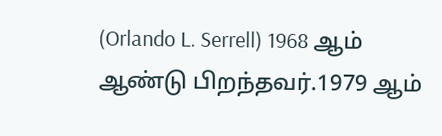(Orlando L. Serrell) 1968 ஆம் ஆண்டு பிறந்தவர்.1979 ஆம்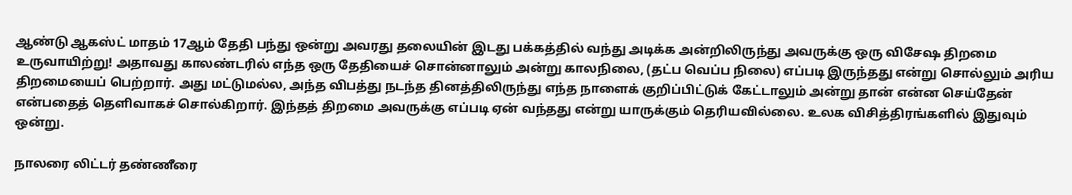ஆண்டு ஆகஸ்ட் மாதம் 17ஆம் தேதி பந்து ஒன்று அவரது தலையின் இடது பக்கத்தில் வந்து அடிக்க அன்றிலிருந்து அவருக்கு ஒரு விசேஷ திறமை உருவாயிற்று! அதாவது காலண்டரில் எந்த ஒரு தேதியைச் சொன்னாலும் அன்று காலநிலை, (தட்ப வெப்ப நிலை) எப்படி இருந்தது என்று சொல்லும் அரிய திறமையைப் பெற்றார். அது மட்டுமல்ல, அந்த விபத்து நடந்த தினத்திலிருந்து எந்த நாளைக் குறிப்பிட்டுக் கேட்டாலும் அன்று தான் என்ன செய்தேன் என்பதைத் தெளிவாகச் சொல்கிறார். இந்தத் திறமை அவருக்கு எப்படி ஏன் வந்தது என்று யாருக்கும் தெரியவில்லை. உலக விசித்திரங்களில் இதுவும் ஒன்று.

நாலரை லிட்டர் தண்ணீரை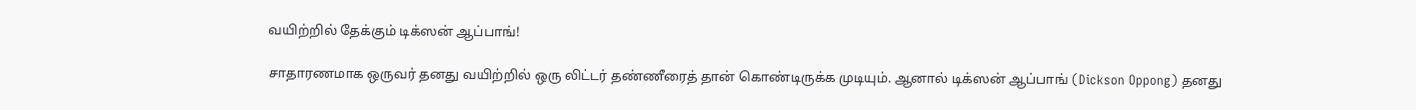வயிற்றில் தேக்கும் டிக்ஸன் ஆப்பாங்!

சாதாரணமாக ஒருவர் தனது வயிற்றில் ஒரு லிட்டர் தண்ணீரைத் தான் கொண்டிருக்க முடியும். ஆனால் டிக்ஸன் ஆப்பாங் (Dickson Oppong) தனது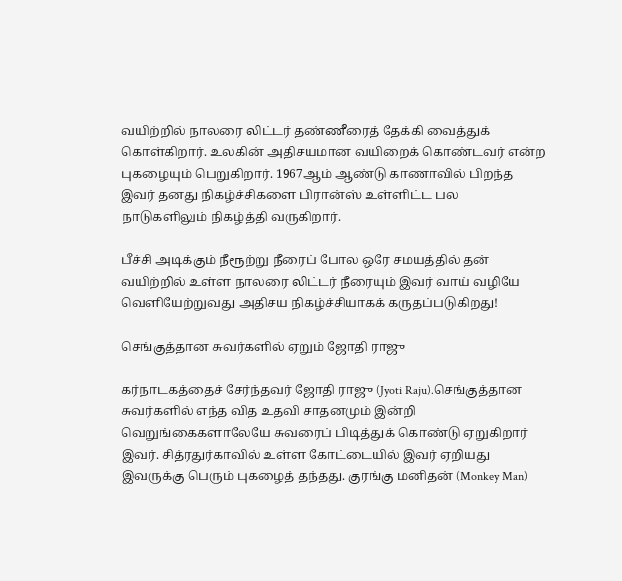வயிற்றில் நாலரை லிட்டர் தண்ணீரைத் தேக்கி வைத்துக் கொள்கிறார். உலகின் அதிசயமான வயிறைக் கொண்டவர் என்ற புகழையும் பெறுகிறார். 1967ஆம் ஆண்டு காணாவில் பிறந்த இவர் தனது நிகழ்ச்சிகளை பிரான்ஸ் உள்ளிட்ட பல நாடுகளிலும் நிகழ்த்தி வருகிறார்.

பீச்சி அடிக்கும் நீரூற்று நீரைப் போல ஒரே சமயத்தில் தன் வயிற்றில் உள்ள நாலரை லிட்டர் நீரையும் இவர் வாய் வழியே வெளியேற்றுவது அதிசய நிகழ்ச்சியாகக் கருதப்படுகிறது!

செங்குத்தான சுவர்களில் ஏறும் ஜோதி ராஜு

கர்நாடகத்தைச் சேர்ந்தவர் ஜோதி ராஜு (Jyoti Raju).செங்குத்தான சுவர்களில் எந்த வித உதவி சாதனமும் இன்றி வெறுங்கைகளாலேயே சுவரைப் பிடித்துக் கொண்டு ஏறுகிறார் இவர். சித்ரதுர்காவில் உள்ள கோட்டையில் இவர் ஏறியது இவருக்கு பெரும் புகழைத் தந்தது. குரங்கு மனிதன் (Monkey Man)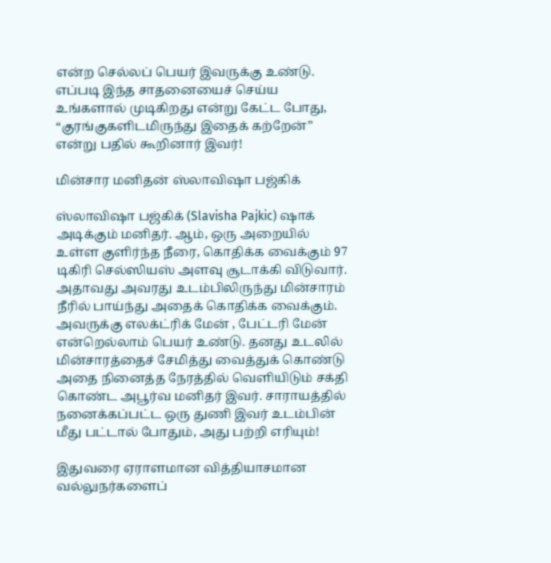என்ற செல்லப் பெயர் இவருக்கு உண்டு. எப்படி இந்த சாதனையைச் செய்ய உங்களால் முடிகிறது என்று கேட்ட போது, “குரங்குகளிடமிருந்து இதைக் கற்றேன்” என்று பதில் கூறினார் இவர்!

மின்சார மனிதன் ஸ்லாவிஷா பஜ்கிக்

ஸ்லாவிஷா பஜ்கிக் (Slavisha Pajkic) ஷாக் அடிக்கும் மனிதர். ஆம், ஒரு அறையில் உள்ள குளிர்ந்த நீரை, கொதிக்க வைக்கும் 97 டிகிரி செல்ஸியஸ் அளவு சூடாக்கி விடுவார். அதாவது அவரது உடம்பிலிருந்து மின்சாரம் நீரில் பாய்ந்து அதைக் கொதிக்க வைக்கும். அவருக்கு எலக்ட்ரிக் மேன் , பேட்டரி மேன் என்றெல்லாம் பெயர் உண்டு. தனது உடலில் மின்சாரத்தைச் சேமித்து வைத்துக் கொண்டு அதை நினைத்த நேரத்தில் வெளியிடும் சக்தி கொண்ட அபூர்வ மனிதர் இவர். சாராயத்தில் நனைக்கப்பட்ட ஒரு துணி இவர் உடம்பின் மீது பட்டால் போதும், அது பற்றி எரியும்!

இதுவரை ஏராளமான வித்தியாசமான வல்லுநர்களைப்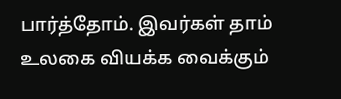பார்த்தோம். இவர்கள் தாம் உலகை வியக்க வைக்கும்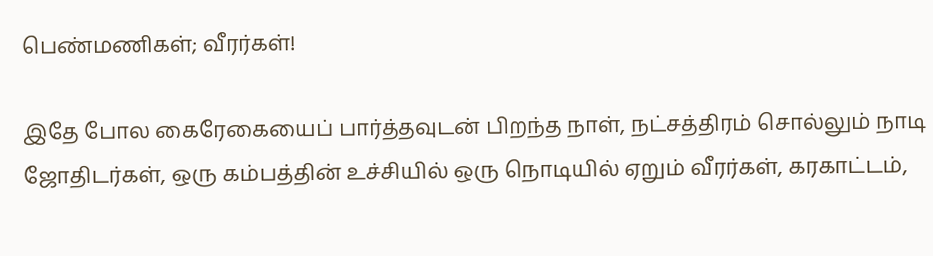பெண்மணிகள்; வீரர்கள்!

இதே போல கைரேகையைப் பார்த்தவுடன் பிறந்த நாள், நட்சத்திரம் சொல்லும் நாடி ஜோதிடர்கள், ஒரு கம்பத்தின் உச்சியில் ஒரு நொடியில் ஏறும் வீரர்கள், கரகாட்டம்,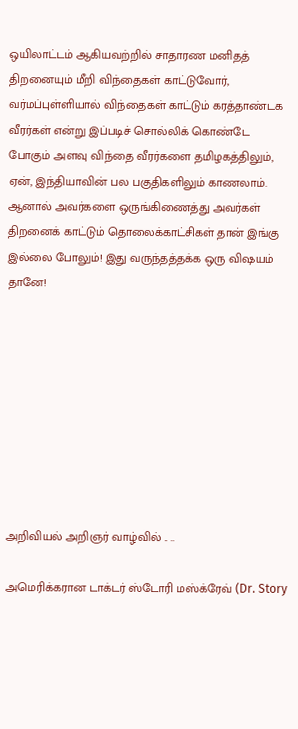ஒயிலாட்டம் ஆகியவற்றில் சாதாரண மனிதத் திறனையும் மீறி விந்தைகள் காட்டுவோர், வர்மப்புள்ளியால் விந்தைகள் காட்டும் கரத்தாண்டக வீரர்கள் என்று இப்படிச் சொல்லிக் கொண்டே போகும் அளவு விந்தை வீரர்களை தமிழகத்திலும், ஏன், இந்தியாவின் பல பகுதிகளிலும் காணலாம். ஆனால் அவர்களை ஒருங்கிணைத்து அவர்கள் திறனைக் காட்டும் தொலைக்காட்சிகள் தான் இங்கு இல்லை போலும்! இது வருந்தத்தக்க ஒரு விஷயம் தானே!









அறிவியல் அறிஞர் வாழ்வில் .. ..

அமெரிக்கரான டாக்டர் ஸ்டோரி மஸ்க்ரேவ் (Dr. Story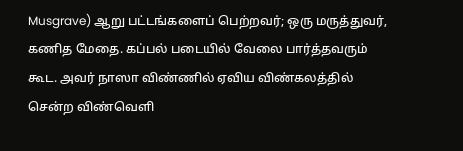Musgrave) ஆறு பட்டங்களைப் பெற்றவர்; ஒரு மருத்துவர், கணித மேதை. கப்பல் படையில் வேலை பார்த்தவரும் கூட. அவர் நாஸா விண்ணில் ஏவிய விண்கலத்தில் சென்ற விண்வெளி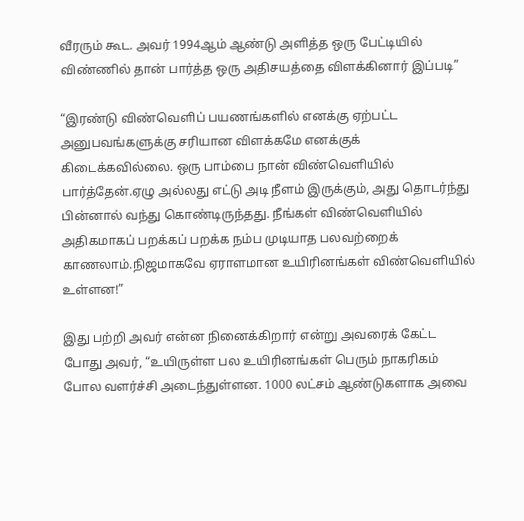வீரரும் கூட. அவர் 1994ஆம் ஆண்டு அளித்த ஒரு பேட்டியில் விண்ணில் தான் பார்த்த ஒரு அதிசயத்தை விளக்கினார் இப்படி”

“இரண்டு விண்வெளிப் பயணங்களில் எனக்கு ஏற்பட்ட அனுபவங்களுக்கு சரியான விளக்கமே எனக்குக் கிடைக்கவில்லை. ஒரு பாம்பை நான் விண்வெளியில் பார்த்தேன்.ஏழு அல்லது எட்டு அடி நீளம் இருக்கும், அது தொடர்ந்து பின்னால் வந்து கொண்டிருந்தது. நீங்கள் விண்வெளியில் அதிகமாகப் பறக்கப் பறக்க நம்ப முடியாத பலவற்றைக் காணலாம்.நிஜமாகவே ஏராளமான உயிரினங்கள் விண்வெளியில் உள்ளன!”

இது பற்றி அவர் என்ன நினைக்கிறார் என்று அவரைக் கேட்ட போது அவர், “உயிருள்ள பல உயிரினங்கள் பெரும் நாகரிகம் போல வளர்ச்சி அடைந்துள்ளன. 1000 லட்சம் ஆண்டுகளாக அவை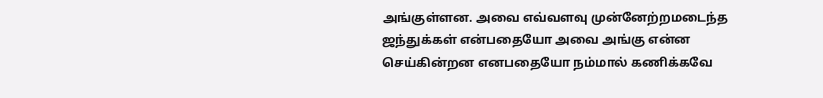அங்குள்ளன. அவை எவ்வளவு முன்னேற்றமடைந்த ஜந்துக்கள் என்பதையோ அவை அங்கு என்ன செய்கின்றன எனபதையோ நம்மால் கணிக்கவே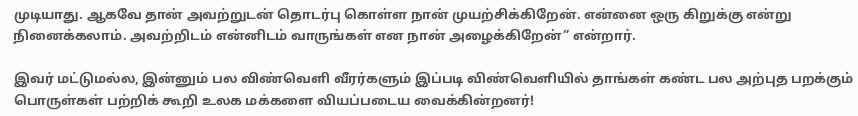முடியாது. ஆகவே தான் அவற்றுடன் தொடர்பு கொள்ள நான் முயற்சிக்கிறேன். என்னை ஒரு கிறுக்கு என்று நினைக்கலாம். அவற்றிடம் என்னிடம் வாருங்கள் என நான் அழைக்கிறேன்” என்றார்.

இவர் மட்டுமல்ல, இன்னும் பல விண்வெளி வீரர்களும் இப்படி விண்வெளியில் தாங்கள் கண்ட பல அற்புத பறக்கும் பொருள்கள் பற்றிக் கூறி உலக மக்களை வியப்படைய வைக்கின்றனர்!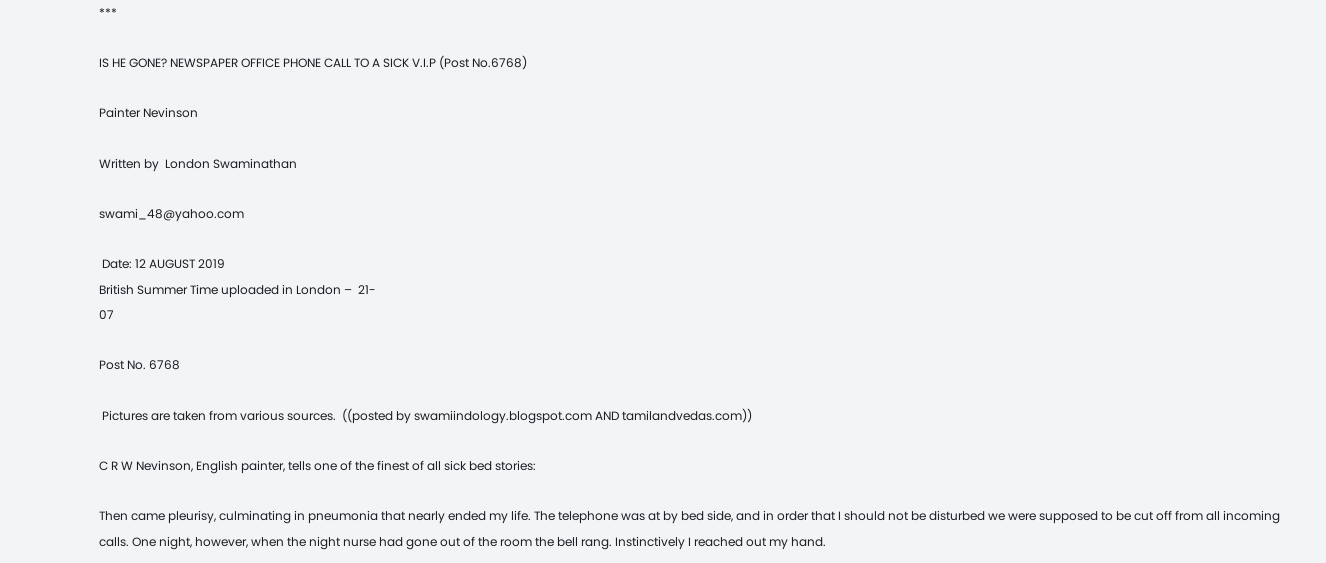***

IS HE GONE? NEWSPAPER OFFICE PHONE CALL TO A SICK V.I.P (Post No.6768)

Painter Nevinson

Written by  London Swaminathan

swami_48@yahoo.com

 Date: 12 AUGUST 2019
British Summer Time uploaded in London –  21-
07

Post No. 6768

 Pictures are taken from various sources.  ((posted by swamiindology.blogspot.com AND tamilandvedas.com))

C R W Nevinson, English painter, tells one of the finest of all sick bed stories:

Then came pleurisy, culminating in pneumonia that nearly ended my life. The telephone was at by bed side, and in order that I should not be disturbed we were supposed to be cut off from all incoming calls. One night, however, when the night nurse had gone out of the room the bell rang. Instinctively I reached out my hand.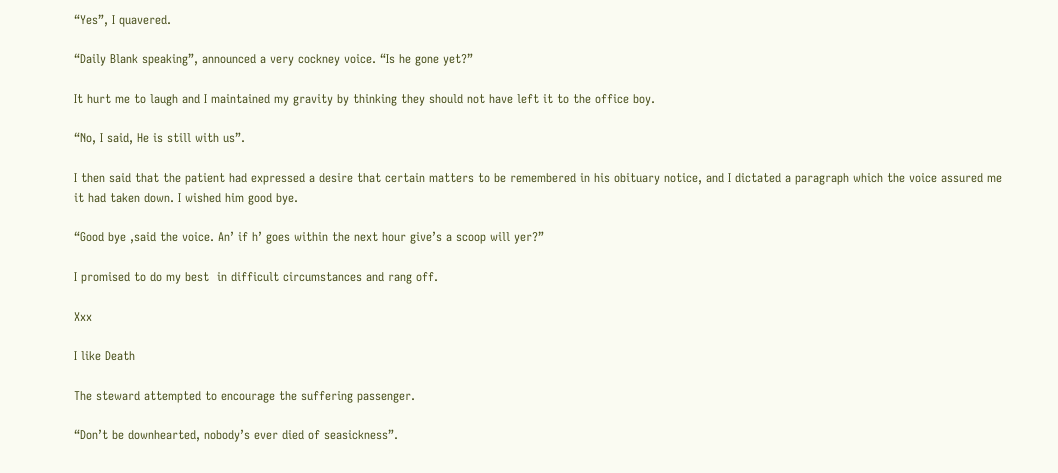“Yes”, I quavered.

“Daily Blank speaking”, announced a very cockney voice. “Is he gone yet?”

It hurt me to laugh and I maintained my gravity by thinking they should not have left it to the office boy.

“No, I said, He is still with us”.

I then said that the patient had expressed a desire that certain matters to be remembered in his obituary notice, and I dictated a paragraph which the voice assured me it had taken down. I wished him good bye.

“Good bye ,said the voice. An’ if h’ goes within the next hour give’s a scoop will yer?”

I promised to do my best  in difficult circumstances and rang off.

Xxx

I like Death

The steward attempted to encourage the suffering passenger.

“Don’t be downhearted, nobody’s ever died of seasickness”.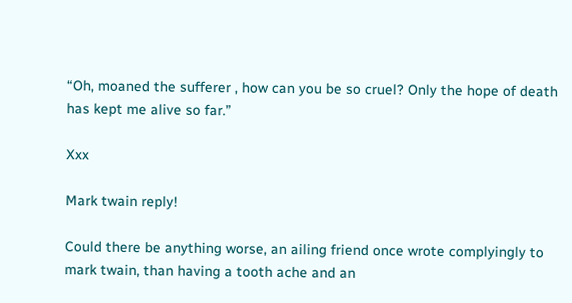“Oh, moaned the sufferer , how can you be so cruel? Only the hope of death has kept me alive so far.”

Xxx

Mark twain reply!

Could there be anything worse, an ailing friend once wrote complyingly to mark twain, than having a tooth ache and an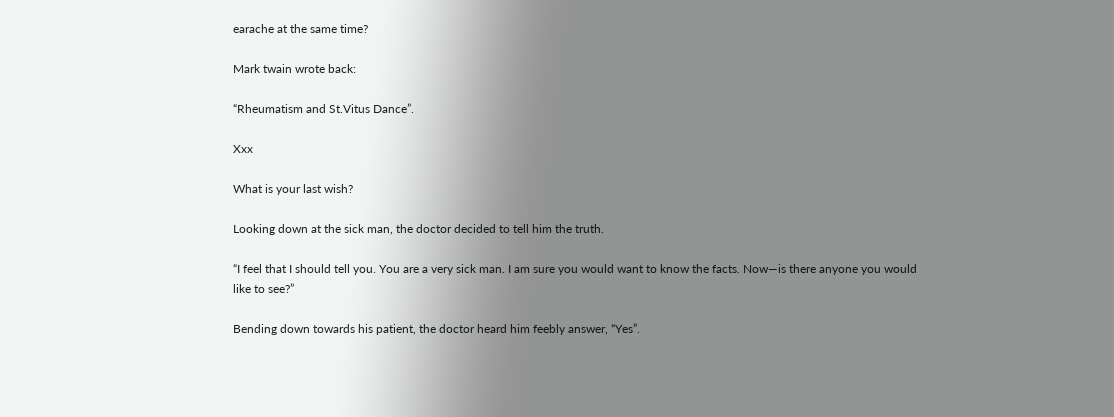earache at the same time?

Mark twain wrote back:

“Rheumatism and St.Vitus Dance”.

Xxx

What is your last wish?

Looking down at the sick man, the doctor decided to tell him the truth.

“I feel that I should tell you. You are a very sick man. I am sure you would want to know the facts. Now—is there anyone you would like to see?”

Bending down towards his patient, the doctor heard him feebly answer, “Yes”.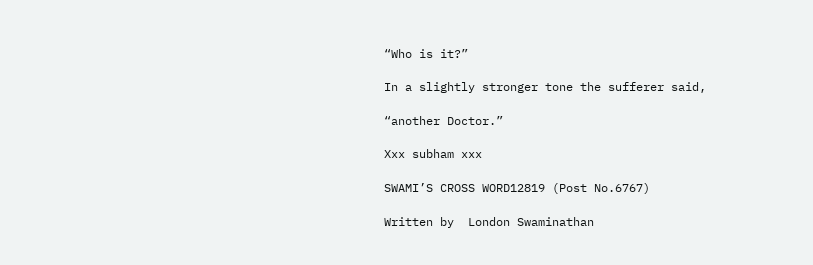“Who is it?”

In a slightly stronger tone the sufferer said,

“another Doctor.”

Xxx subham xxx

SWAMI’S CROSS WORD12819 (Post No.6767)

Written by  London Swaminathan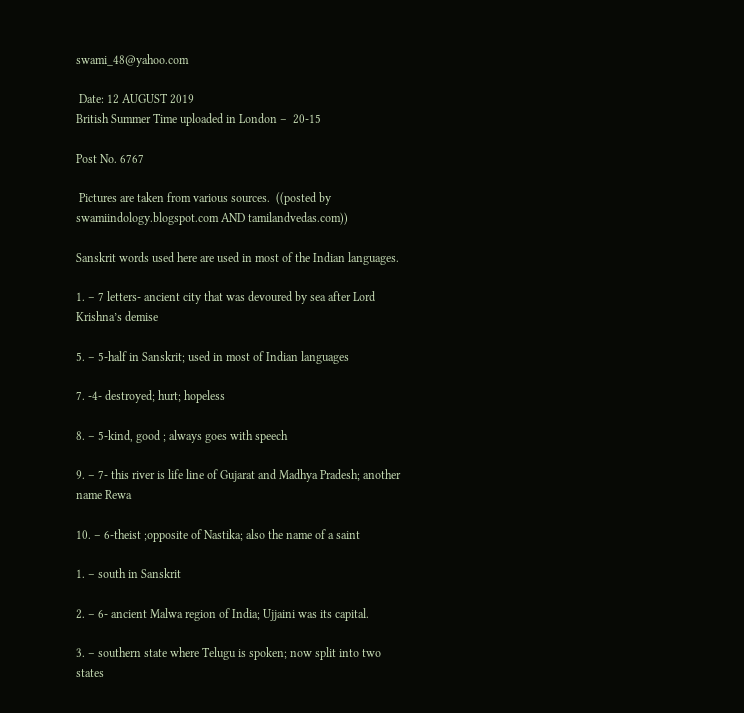swami_48@yahoo.com

 Date: 12 AUGUST 2019
British Summer Time uploaded in London –  20-15

Post No. 6767

 Pictures are taken from various sources.  ((posted by swamiindology.blogspot.com AND tamilandvedas.com))

Sanskrit words used here are used in most of the Indian languages.

1. – 7 letters- ancient city that was devoured by sea after Lord Krishna’s demise

5. – 5-half in Sanskrit; used in most of Indian languages

7. -4- destroyed; hurt; hopeless

8. – 5-kind, good ; always goes with speech

9. – 7- this river is life line of Gujarat and Madhya Pradesh; another name Rewa

10. – 6-theist ;opposite of Nastika; also the name of a saint

1. – south in Sanskrit

2. – 6- ancient Malwa region of India; Ujjaini was its capital.

3. – southern state where Telugu is spoken; now split into two states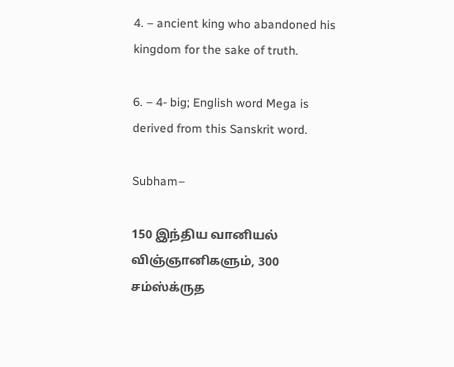4. – ancient king who abandoned his kingdom for the sake of truth.

6. – 4- big; English word Mega is derived from this Sanskrit word.

Subham–

150 இந்திய வானியல் விஞ்ஞானிகளும், 300 சம்ஸ்க்ருத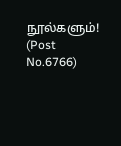நூல்களும்! (Post No.6766)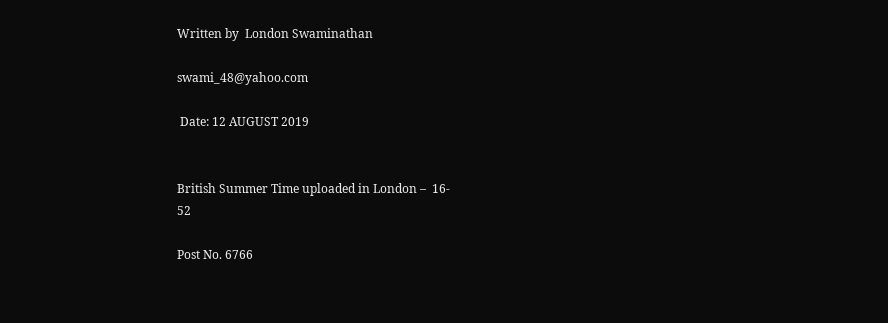Written by  London Swaminathan

swami_48@yahoo.com

 Date: 12 AUGUST 2019


British Summer Time uploaded in London –  16-
52

Post No. 6766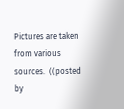Pictures are taken from various sources.  ((posted by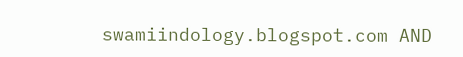swamiindology.blogspot.com AND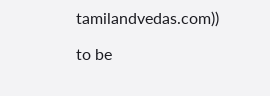tamilandvedas.com))

to be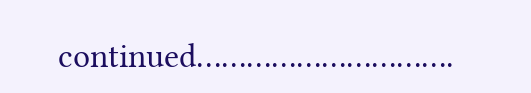continued………………………….